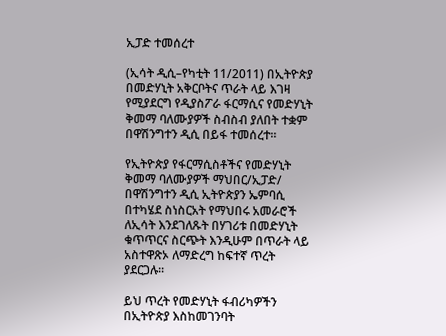ኢፓድ ተመሰረተ

(ኢሳት ዲሲ–የካቲት 11/2011) በኢትዮጵያ በመድሃኒት አቅርቦትና ጥራት ላይ እገዛ የሚያደርግ የዲያስፖራ ፋርማሲና የመድሃኒት ቅመማ ባለሙያዎች ስብስብ ያለበት ተቋም በዋሽንግተን ዲሲ በይፋ ተመሰረተ።

የኢትዮጵያ የፋርማሲስቶችና የመድሃኒት ቅመማ ባለሙያዎች ማህበር/ኢፓድ/ በዋሽንግተን ዲሲ ኢትዮጵያን ኤምባሲ በተካሄደ ስነስርአት የማህበሩ አመራሮች ለኢሳት እንደገለጹት በሃገሪቱ በመድሃኒት ቁጥጥርና ስርጭት እንዲሁም በጥራት ላይ አስተዋጽኦ ለማድረግ ከፍተኛ ጥረት ያደርጋሉ።

ይህ ጥረት የመድሃኒት ፋብሪካዎችን በኢትዮጵያ እስከመገንባት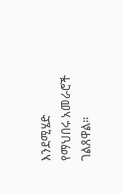እንደሚሄድ የማህበሩ አመራሮች ገልጸዋል።